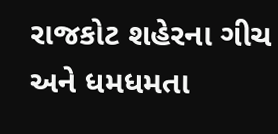રાજકોટ શહેરના ગીચ અને ધમધમતા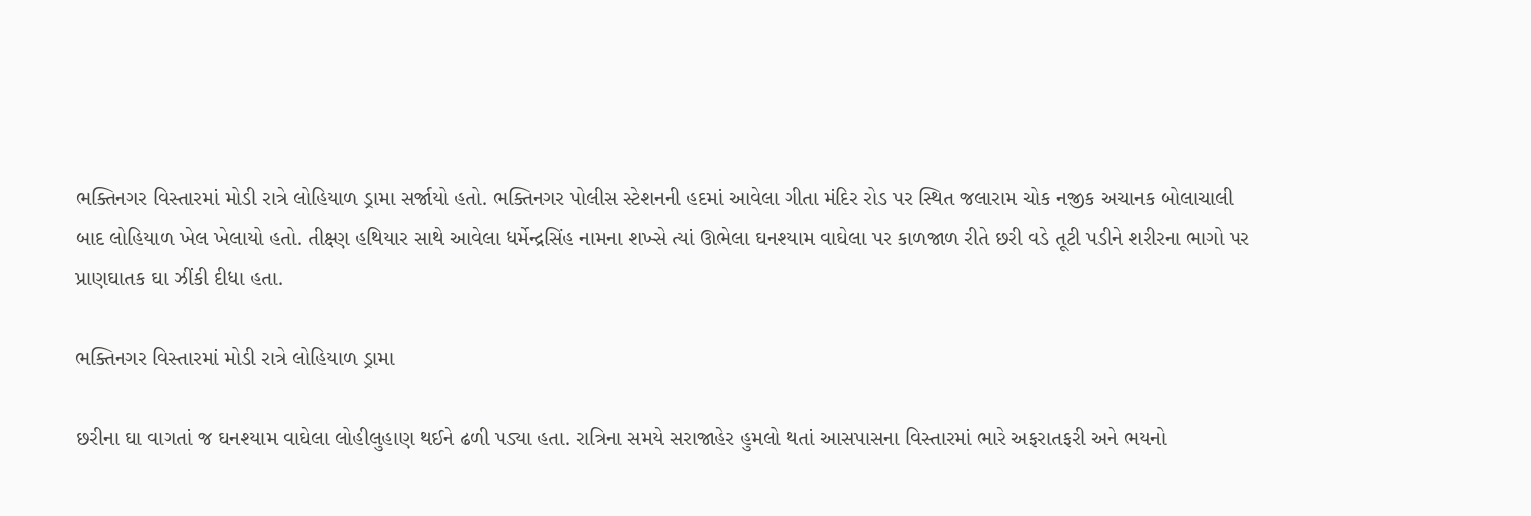ભક્તિનગર વિસ્તારમાં મોડી રાત્રે લોહિયાળ ડ્રામા સર્જાયો હતો. ભક્તિનગર પોલીસ સ્ટેશનની હદમાં આવેલા ગીતા મંદિર રોડ પર સ્થિત જલારામ ચોક નજીક અચાનક બોલાચાલી બાદ લોહિયાળ ખેલ ખેલાયો હતો. તીક્ષ્ણ હથિયાર સાથે આવેલા ધર્મેન્દ્રસિંહ નામના શખ્સે ત્યાં ઊભેલા ઘનશ્યામ વાઘેલા પર કાળજાળ રીતે છરી વડે તૂટી પડીને શરીરના ભાગો પર પ્રાણઘાતક ઘા ઝીંકી દીધા હતા.

ભક્તિનગર વિસ્તારમાં મોડી રાત્રે લોહિયાળ ડ્રામા

છરીના ઘા વાગતાં જ ઘનશ્યામ વાઘેલા લોહીલુહાણ થઈને ઢળી પડ્યા હતા. રાત્રિના સમયે સરાજાહેર હુમલો થતાં આસપાસના વિસ્તારમાં ભારે અફરાતફરી અને ભયનો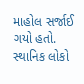માહોલ સર્જાઈ ગયો હતો. સ્થાનિક લોકો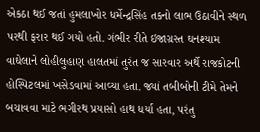એકઠા થઈ જતાં હુમલાખોર ધર્મેન્દ્રસિંહ તકનો લાભ ઉઠાવીને સ્થળ પરથી ફરાર થઈ ગયો હતો. ગંભીર રીતે ઇજાગ્રસ્ત ઘનશ્યામ વાઘેલાને લોહીલુહાણ હાલતમાં તુરંત જ સારવાર અર્થે રાજકોટની હોસ્પિટલમાં ખસેડવામાં આવ્યા હતા. જ્યાં તબીબોની ટીમે તેમને બચાવવા માટે ભગીરથ પ્રયાસો હાથ ધર્યા હતા, પરંતુ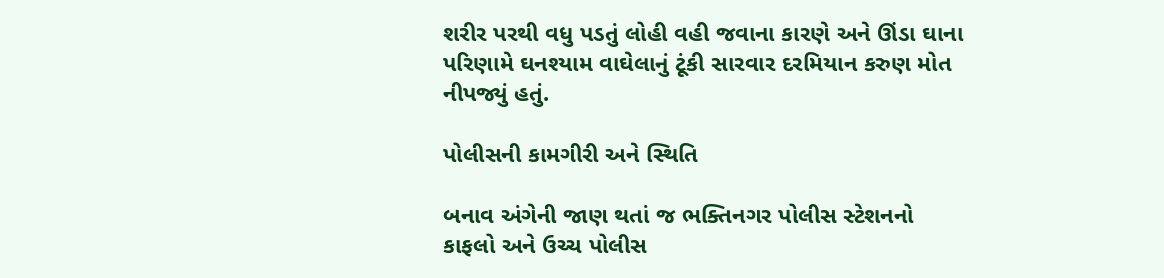શરીર પરથી વધુ પડતું લોહી વહી જવાના કારણે અને ઊંડા ઘાના પરિણામે ઘનશ્યામ વાઘેલાનું ટૂંકી સારવાર દરમિયાન કરુણ મોત નીપજ્યું હતું.

પોલીસની કામગીરી અને સ્થિતિ

બનાવ અંગેની જાણ થતાં જ ભક્તિનગર પોલીસ સ્ટેશનનો કાફલો અને ઉચ્ચ પોલીસ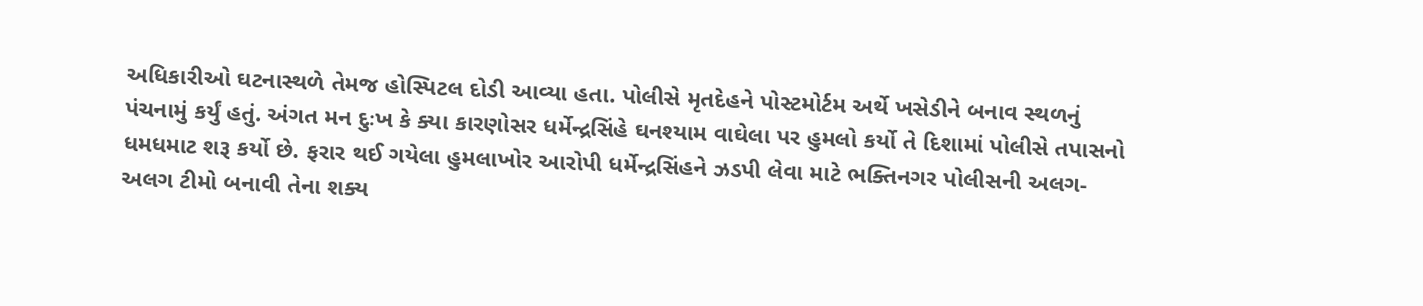અધિકારીઓ ઘટનાસ્થળે તેમજ હોસ્પિટલ દોડી આવ્યા હતા. પોલીસે મૃતદેહને પોસ્ટમોર્ટમ અર્થે ખસેડીને બનાવ સ્થળનું પંચનામું કર્યું હતું. અંગત મન દુઃખ કે ક્યા કારણોસર ધર્મેન્દ્રસિંહે ઘનશ્યામ વાઘેલા પર હુમલો કર્યો તે દિશામાં પોલીસે તપાસનો ધમધમાટ શરૂ કર્યો છે. ફરાર થઈ ગયેલા હુમલાખોર આરોપી ધર્મેન્દ્રસિંહને ઝડપી લેવા માટે ભક્તિનગર પોલીસની અલગ-અલગ ટીમો બનાવી તેના શક્ય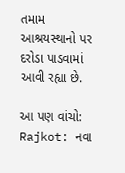તમામ આશ્રયસ્થાનો પર દરોડા પાડવામાં આવી રહ્યા છે.

આ પણ વાંચો: Rajkot: નવા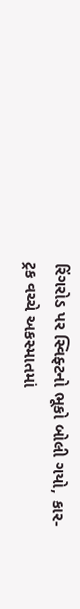રિંગરોડ પર સ્વિફ્ટનો ભૂકો બોલી ગયો, કાર-ટ્રક વચ્ચે અકસ્માતમાં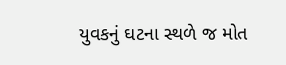યુવકનું ઘટના સ્થળે જ મોત